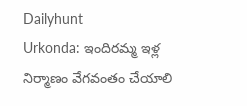Dailyhunt
Urkonda: ఇందిరమ్మ ఇళ్ల నిర్మాణం వేగవంతం చేయాలి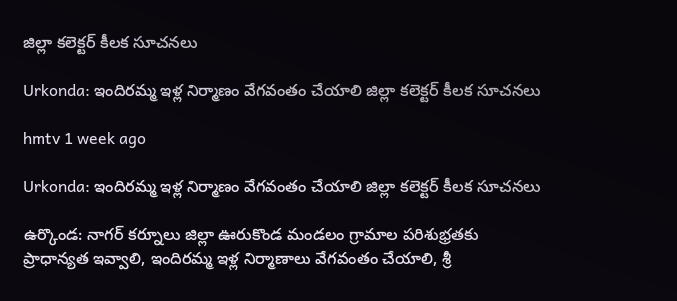జిల్లా కలెక్టర్ కీలక సూచనలు

Urkonda: ఇందిరమ్మ ఇళ్ల నిర్మాణం వేగవంతం చేయాలి జిల్లా కలెక్టర్ కీలక సూచనలు

hmtv 1 week ago

Urkonda: ఇందిరమ్మ ఇళ్ల నిర్మాణం వేగవంతం చేయాలి జిల్లా కలెక్టర్ కీలక సూచనలు

ఉర్కొండ: నాగర్ కర్నూలు జిల్లా ఊరుకొండ మండలం గ్రామాల పరిశుభ్రతకు ప్రాధాన్యత ఇవ్వాలి, ఇందిరమ్మ ఇళ్ల నిర్మాణాలు వేగవంతం చేయాలి, శ్రీ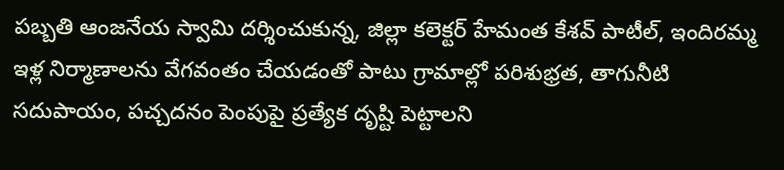పబ్బతి ఆంజనేయ స్వామి దర్శించుకున్న, జిల్లా కలెక్టర్ హేమంత కేశవ్ పాటీల్, ఇందిరమ్మ ఇళ్ల నిర్మాణాలను వేగవంతం చేయడంతో పాటు గ్రామాల్లో పరిశుభ్రత, తాగునీటి సదుపాయం, పచ్చదనం పెంపుపై ప్రత్యేక దృష్టి పెట్టాలని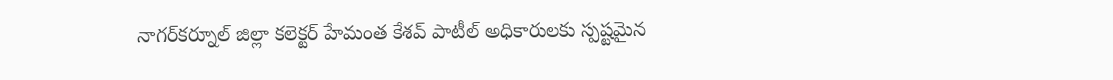నాగర్‌కర్నూల్ జిల్లా కలెక్టర్ హేమంత కేశవ్ పాటీల్ అధికారులకు స్పష్టమైన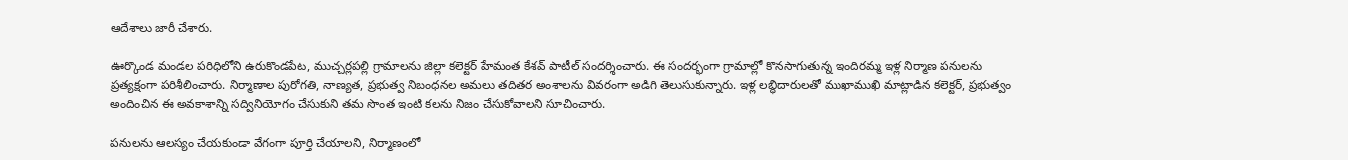ఆదేశాలు జారీ చేశారు.

ఊర్కొండ మండల పరిధిలోని ఉరుకొండపేట, ముచ్చర్లపల్లి గ్రామాలను జిల్లా కలెక్టర్ హేమంత కేశవ్ పాటీల్ సందర్శించారు. ఈ సందర్భంగా గ్రామాల్లో కొనసాగుతున్న ఇందిరమ్మ ఇళ్ల నిర్మాణ పనులను ప్రత్యక్షంగా పరిశీలించారు. నిర్మాణాల పురోగతి, నాణ్యత, ప్రభుత్వ నిబంధనల అమలు తదితర అంశాలను వివరంగా అడిగి తెలుసుకున్నారు. ఇళ్ల లబ్ధిదారులతో ముఖాముఖి మాట్లాడిన కలెక్టర్, ప్రభుత్వం అందించిన ఈ అవకాశాన్ని సద్వినియోగం చేసుకుని తమ సొంత ఇంటి కలను నిజం చేసుకోవాలని సూచించారు.

పనులను ఆలస్యం చేయకుండా వేగంగా పూర్తి చేయాలని, నిర్మాణంలో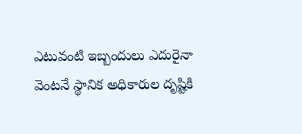ఎటువంటి ఇబ్బందులు ఎదురైనా వెంటనే స్థానిక అధికారుల దృష్టికి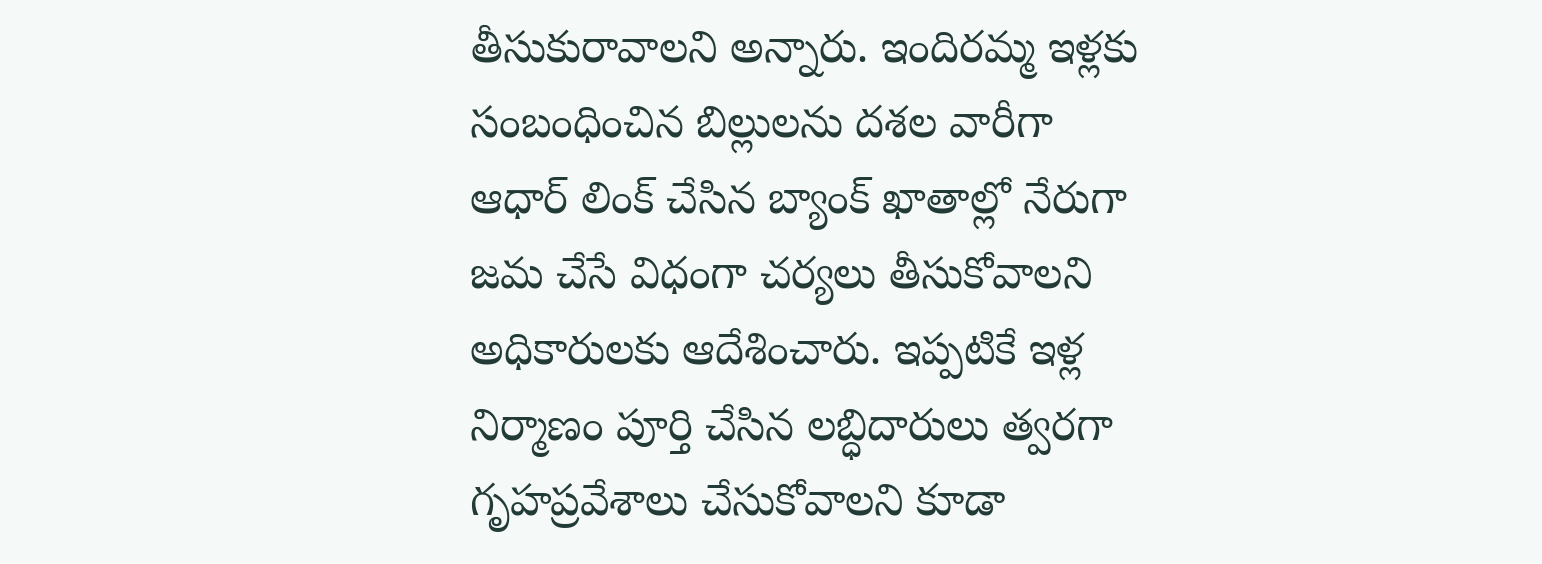తీసుకురావాలని అన్నారు. ఇందిరమ్మ ఇళ్లకు సంబంధించిన బిల్లులను దశల వారీగా ఆధార్ లింక్ చేసిన బ్యాంక్ ఖాతాల్లో నేరుగా జమ చేసే విధంగా చర్యలు తీసుకోవాలని అధికారులకు ఆదేశించారు. ఇప్పటికే ఇళ్ల నిర్మాణం పూర్తి చేసిన లబ్ధిదారులు త్వరగా గృహప్రవేశాలు చేసుకోవాలని కూడా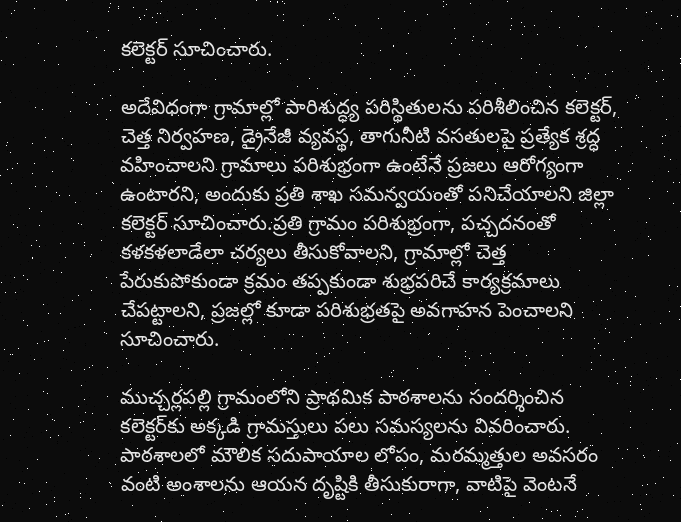కలెక్టర్ సూచించారు.

అదేవిధంగా గ్రామాల్లో పారిశుద్ధ్య పరిస్థితులను పరిశీలించిన కలెక్టర్, చెత్త నిర్వహణ, డ్రైనేజీ వ్యవస్థ, తాగునీటి వసతులపై ప్రత్యేక శ్రద్ధ వహించాలని గ్రామాలు పరిశుభ్రంగా ఉంటేనే ప్రజలు ఆరోగ్యంగా ఉంటారని, అందుకు ప్రతి శాఖ సమన్వయంతో పనిచేయాలని జిల్లా కలెక్టర్ సూచించారు.ప్రతి గ్రామం పరిశుభ్రంగా, పచ్చదనంతో కళకళలాడేలా చర్యలు తీసుకోవాలని, గ్రామాల్లో చెత్త పేరుకుపోకుండా క్రమం తప్పకుండా శుభ్రపరిచే కార్యక్రమాలు చేపట్టాలని, ప్రజల్లో కూడా పరిశుభ్రతపై అవగాహన పెంచాలని సూచించారు.

ముచ్చర్లపల్లి గ్రామంలోని ప్రాథమిక పాఠశాలను సందర్శించిన కలెక్టర్‌కు అక్కడి గ్రామస్తులు పలు సమస్యలను వివరించారు. పాఠశాలలో మౌలిక సదుపాయాల లోపం, మరమ్మత్తుల అవసరం వంటి అంశాలను ఆయన దృష్టికి తీసుకురాగా, వాటిపై వెంటనే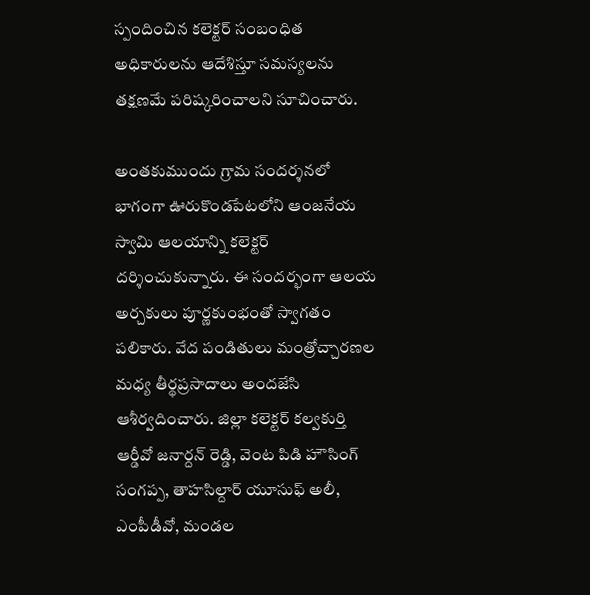స్పందించిన కలెక్టర్ సంబంధిత అధికారులను ఆదేశిస్తూ సమస్యలను తక్షణమే పరిష్కరించాలని సూచించారు.

అంతకుముందు గ్రామ సందర్శనలో భాగంగా ఊరుకొండపేటలోని ఆంజనేయ స్వామి ఆలయాన్ని కలెక్టర్ దర్శించుకున్నారు. ఈ సందర్భంగా ఆలయ అర్చకులు పూర్ణకుంభంతో స్వాగతం పలికారు. వేద పండితులు మంత్రోచ్చారణల మధ్య తీర్థప్రసాదాలు అందజేసి ఆశీర్వదించారు. జిల్లా కలెక్టర్ కల్వకుర్తి ఆర్డీవో జనార్దన్ రెడ్డి, వెంట పిడి హౌసింగ్ సంగప్ప, తాహసిల్దార్ యూసుఫ్ అలీ, ఎంపీడీవో, మండల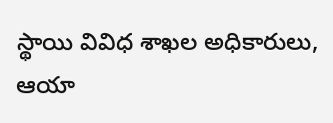స్థాయి వివిధ శాఖల అధికారులు, ఆయా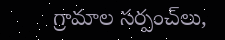గ్రామాల సర్పంచ్‌లు,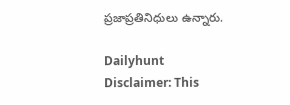ప్రజాప్రతినిధులు ఉన్నారు.

Dailyhunt
Disclaimer: This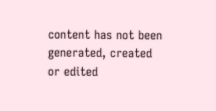content has not been generated, created or edited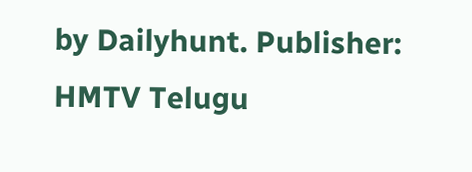by Dailyhunt. Publisher: HMTV Telugu